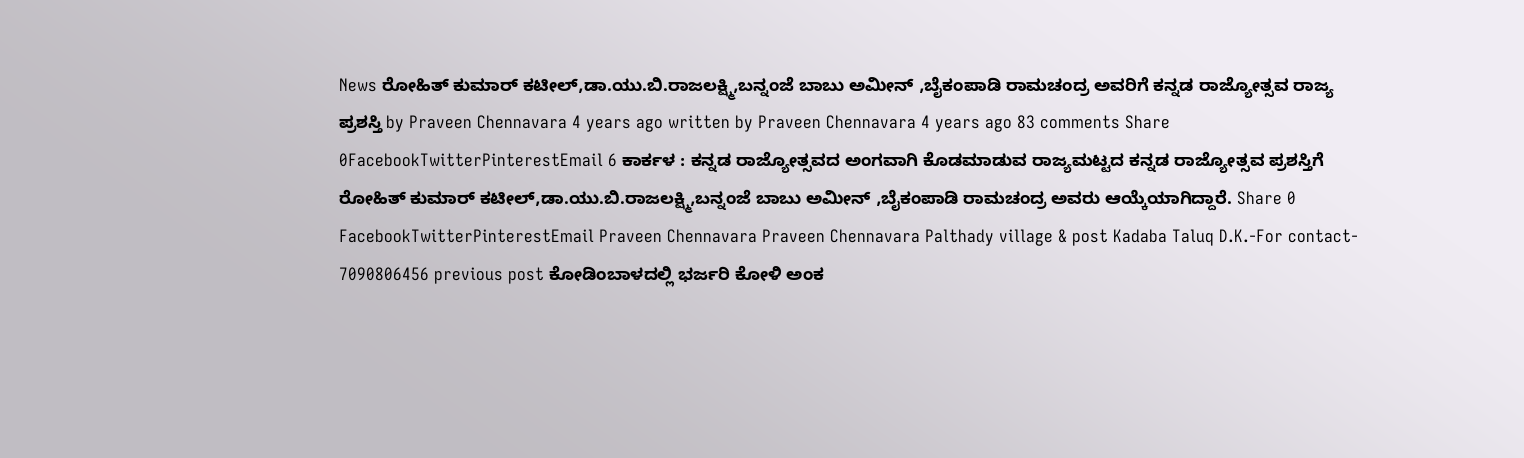News ರೋಹಿತ್ ಕುಮಾರ್ ಕಟೀಲ್,ಡಾ.ಯು.ಬಿ.ರಾಜಲಕ್ಷ್ಮಿ,ಬನ್ನಂಜೆ ಬಾಬು ಅಮೀನ್ ,ಬೈಕಂಪಾಡಿ ರಾಮಚಂದ್ರ ಅವರಿಗೆ ಕನ್ನಡ ರಾಜ್ಯೋತ್ಸವ ರಾಜ್ಯ ಪ್ರಶಸ್ತಿ by Praveen Chennavara 4 years ago written by Praveen Chennavara 4 years ago 83 comments Share 0FacebookTwitterPinterestEmail 6 ಕಾರ್ಕಳ : ಕನ್ನಡ ರಾಜ್ಯೋತ್ಸವದ ಅಂಗವಾಗಿ ಕೊಡಮಾಡುವ ರಾಜ್ಯಮಟ್ಟದ ಕನ್ನಡ ರಾಜ್ಯೋತ್ಸವ ಪ್ರಶಸ್ತಿಗೆ ರೋಹಿತ್ ಕುಮಾರ್ ಕಟೀಲ್,ಡಾ.ಯು.ಬಿ.ರಾಜಲಕ್ಷ್ಮಿ,ಬನ್ನಂಜೆ ಬಾಬು ಅಮೀನ್ ,ಬೈಕಂಪಾಡಿ ರಾಮಚಂದ್ರ ಅವರು ಆಯ್ಕೆಯಾಗಿದ್ದಾರೆ. Share 0 FacebookTwitterPinterestEmail Praveen Chennavara Praveen Chennavara Palthady village & post Kadaba Taluq D.K.-For contact- 7090806456 previous post ಕೋಡಿಂಬಾಳದಲ್ಲಿ ಭರ್ಜರಿ ಕೋಳಿ ಅಂಕ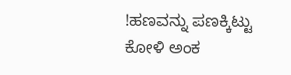!ಹಣವನ್ನು ಪಣಕ್ಕಿಟ್ಟು ಕೋಳಿ ಅಂಕ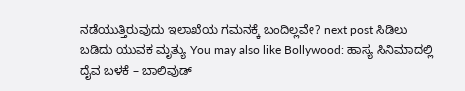ನಡೆಯುತ್ತಿರುವುದು ಇಲಾಖೆಯ ಗಮನಕ್ಕೆ ಬಂದಿಲ್ಲವೇ? next post ಸಿಡಿಲು ಬಡಿದು ಯುವಕ ಮೃತ್ಯು You may also like Bollywood: ಹಾಸ್ಯ ಸಿನಿಮಾದಲ್ಲಿ ದೈವ ಬಳಕೆ – ಬಾಲಿವುಡ್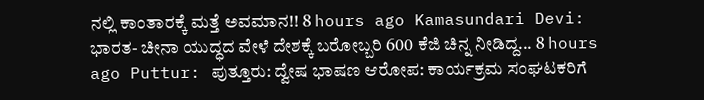ನಲ್ಲಿ ಕಾಂತಾರಕ್ಕೆ ಮತ್ತೆ ಅವಮಾನ!! 8 hours ago Kamasundari Devi: ಭಾರತ- ಚೀನಾ ಯುದ್ಧದ ವೇಳೆ ದೇಶಕ್ಕೆ ಬರೋಬ್ಬರಿ 600 ಕೆಜಿ ಚಿನ್ನ ನೀಡಿದ್ದ... 8 hours ago Puttur: ಪುತ್ತೂರು: ದ್ವೇಷ ಭಾಷಣ ಆರೋಪ: ಕಾರ್ಯಕ್ರಮ ಸಂಘಟಕರಿಗೆ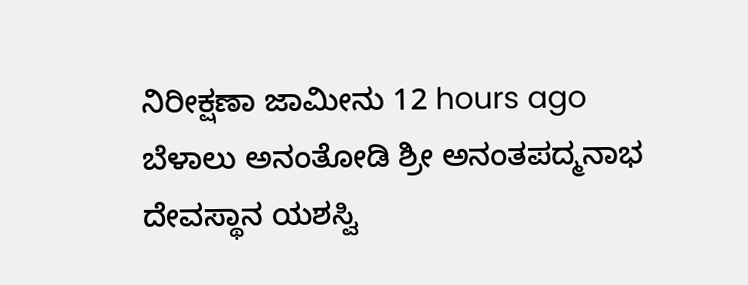ನಿರೀಕ್ಷಣಾ ಜಾಮೀನು 12 hours ago ಬೆಳಾಲು ಅನಂತೋಡಿ ಶ್ರೀ ಅನಂತಪದ್ಮನಾಭ ದೇವಸ್ಥಾನ ಯಶಸ್ವಿ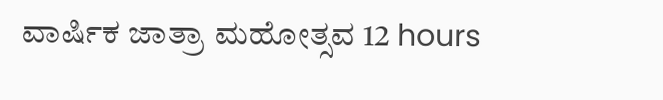ವಾರ್ಷಿಕ ಜಾತ್ರಾ ಮಹೋತ್ಸವ 12 hours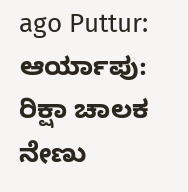ago Puttur: ಆರ್ಯಾಪು: ರಿಕ್ಷಾ ಚಾಲಕ ನೇಣು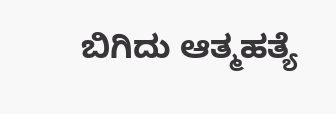ಬಿಗಿದು ಆತ್ಮಹತ್ಯೆ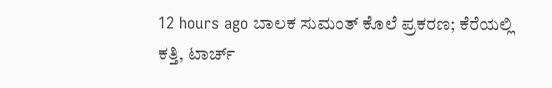12 hours ago ಬಾಲಕ ಸುಮಂತ್ ಕೊಲೆ ಪ್ರಕರಣ; ಕೆರೆಯಲ್ಲಿ ಕತ್ತಿ, ಟಾರ್ಚ್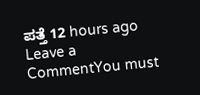ಪತ್ತೆ 12 hours ago Leave a CommentYou must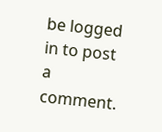be logged in to post a comment.